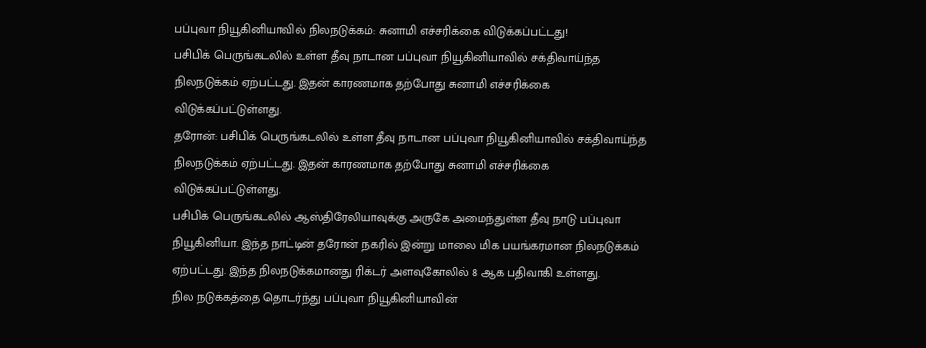பப்புவா நியூகினியாவில் நிலநடுக்கம்: சுனாமி எச்சரிக்கை விடுக்கப்பட்டது!
பசிபிக் பெருங்கடலில் உள்ள தீவு நாடான பப்புவா நியூகினியாவில் சக்திவாய்ந்த நிலநடுக்கம் ஏற்பட்டது. இதன் காரணமாக தற்போது சுனாமி எச்சரிக்கை விடுக்கப்பட்டுள்ளது.
தரோன்: பசிபிக் பெருங்கடலில் உள்ள தீவு நாடான பப்புவா நியூகினியாவில் சக்திவாய்ந்த நிலநடுக்கம் ஏற்பட்டது. இதன் காரணமாக தற்போது சுனாமி எச்சரிக்கை விடுக்கப்பட்டுள்ளது.
பசிபிக் பெருங்கடலில் ஆஸ்திரேலியாவுக்கு அருகே அமைந்துள்ள தீவு நாடு பப்புவா நியூகினியா. இந்த நாட்டின் தரோன் நகரில் இன்று மாலை மிக பயங்கரமான நிலநடுக்கம் ஏற்பட்டது. இந்த நிலநடுக்கமானது ரிக்டர் அளவுகோலில் 8 ஆக பதிவாகி உள்ளது.
நில நடுக்கத்தை தொடர்ந்து பப்புவா நியூகினியாவின்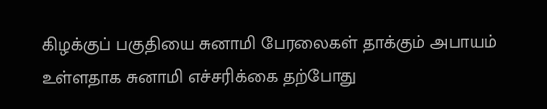கிழக்குப் பகுதியை சுனாமி பேரலைகள் தாக்கும் அபாயம் உள்ளதாக சுனாமி எச்சரிக்கை தற்போது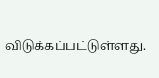விடுக்கப்பட்டுள்ளது.